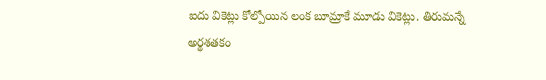ఐదు వికెట్లు కోల్పోయిన లంక బూమ్రాకే మూడు వికెట్లు. తిరుమన్నే అర్థశతకం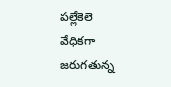ప‌ల్లేకెలె వేధిక‌గా జ‌రుగ‌తున్న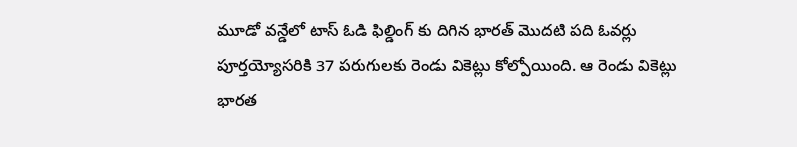మూడో వ‌న్డేలో టాస్ ఓడి ఫిల్డింగ్ కు దిగిన భార‌త్ మొద‌టి ప‌ది ఓవ‌ర్లు పూర్త‌య్యోస‌రికి 37 ప‌రుగుల‌కు రెండు వికెట్లు కోల్పోయింది. ఆ రెండు వికెట్లు భార‌త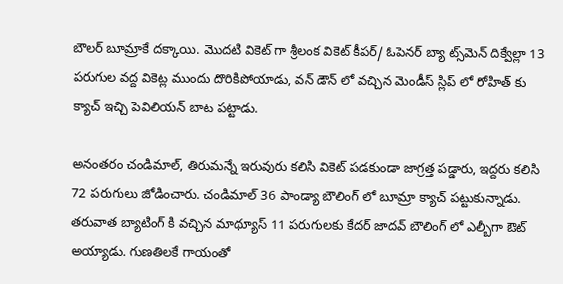బౌల‌ర్ బూమ్రాకే ద‌క్కాయి. మొద‌టి వికెట్ గా శ్రీలంక వికెట్ కీప‌ర్‌/ ఓపెన‌ర్‌ బ‌్యా ట్స్‌మెన్ దిక్వేల్లా 13 ప‌రుగుల వ‌ద్ద వికెట్ల ముందు దొరికిపోయాడు, వ‌న్ డౌన్ లో వ‌చ్చిన మెండీస్ స్లిప్ లో రోహిత్ కు క్యాచ్ ఇచ్చి పెవిలియ‌న్ బాట ప‌ట్టాడు.

అనంతరం చండిమాల్, తిరుమన్నే ఇరువురు కలిసి వికెట్ పడకుండా జాగ్రత్త పడ్డారు, ఇద్దరు కలిసి 72 పరుగులు జోడించారు. చండిమాల్ 36 పాండ్యా బౌలింగ్ లో బూమ్రా క్యాచ్ పట్టుకున్నాడు. తరువాత బ్యాటింగ్ కి వచ్చిన మాథ్యూస్ 11 పరుగులకు కేదర్ జాదవ్ బౌలింగ్ లో ఎల్బీగా ఔట్ అయ్యాడు. గుణతిలకే గాయంతో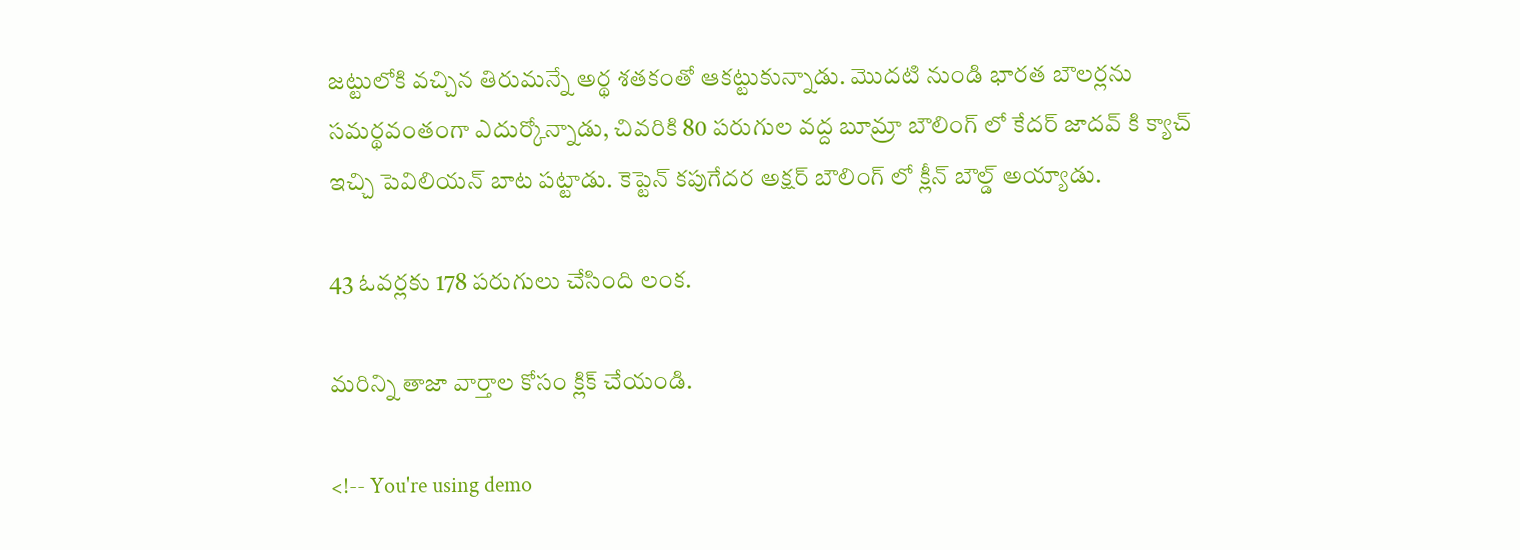జట్టులోకి వచ్చిన తిరుమన్నే అర్థ శతకంతో ఆకట్టుకున్నాడు. మొదటి నుండి భారత బౌలర్లను సమర్థవంతంగా ఎదుర్కోన్నాడు, చివరికి 80 పరుగుల వద్ద బూమ్రా బౌలింగ్ లో కేదర్ జాదవ్ కి క్యాచ్ ఇచ్చి పెవిలియన్ బాట పట్టాడు. కెప్టెన్ కపుగేదర అక్షర్ బౌలింగ్ లో క్లీన్ బౌల్డ్ అయ్యాడు.

43 ఓవర్లకు 178 పరుగులు చేసింది లంక.

మరిన్ని తాజా వార్తాల కోసం క్లిక్ చేయండి.

<!-- You're using demo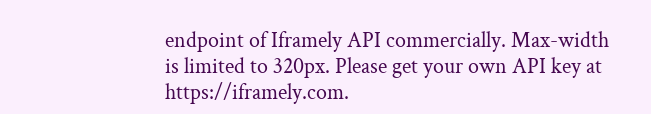endpoint of Iframely API commercially. Max-width is limited to 320px. Please get your own API key at https://iframely.com.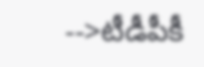-->టీడీపీకీ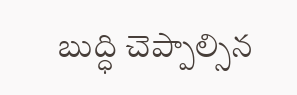బుద్ధి చెప్పాల్సిన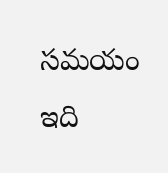స‌మ‌యం ఇది